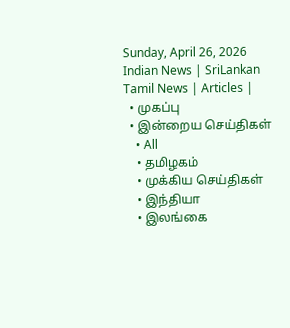Sunday, April 26, 2026
Indian News | SriLankan Tamil News | Articles |
  • முகப்பு
  • இன்றைய செய்திகள்
    • All
    • தமிழகம்
    • முக்கிய செய்திகள்
    • இந்தியா
    • இலங்கை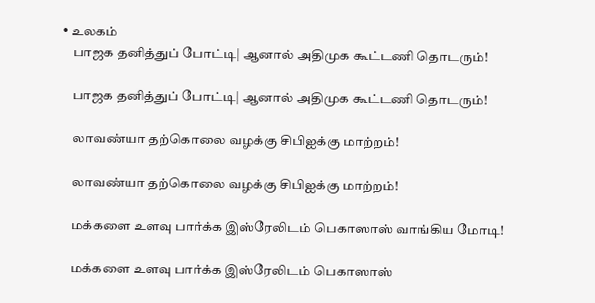• உலகம்
    பாஜக தனித்துப் போட்டி| ஆனால் அதிமுக கூட்டணி தொடரும்!

    பாஜக தனித்துப் போட்டி| ஆனால் அதிமுக கூட்டணி தொடரும்!

    லாவண்யா தற்கொலை வழக்கு சிபிஐக்கு மாற்றம்!

    லாவண்யா தற்கொலை வழக்கு சிபிஐக்கு மாற்றம்!

    மக்களை உளவு பார்க்க இஸ்ரேலிடம் பெகாஸாஸ் வாங்கிய மோடி!

    மக்களை உளவு பார்க்க இஸ்ரேலிடம் பெகாஸாஸ்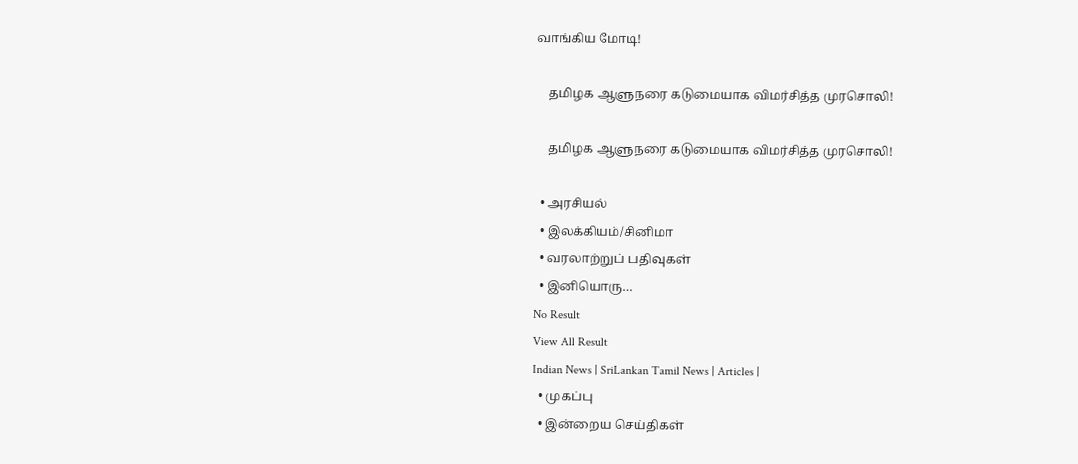வாங்கிய மோடி!

    தமிழக ஆளுநரை கடுமையாக விமர்சித்த முரசொலி!

    தமிழக ஆளுநரை கடுமையாக விமர்சித்த முரசொலி!

  • அரசியல்
  • இலக்கியம்/சினிமா
  • வரலாற்றுப் பதிவுகள்
  • இனியொரு…
No Result
View All Result
Indian News | SriLankan Tamil News | Articles |
  • முகப்பு
  • இன்றைய செய்திகள்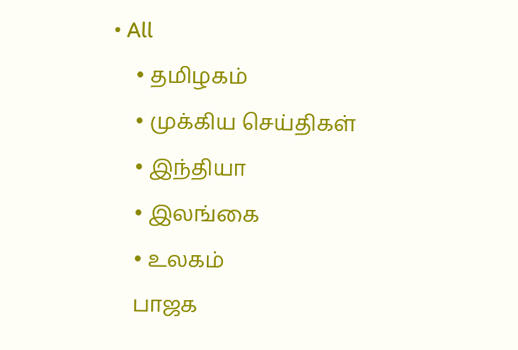• All
    • தமிழகம்
    • முக்கிய செய்திகள்
    • இந்தியா
    • இலங்கை
    • உலகம்
    பாஜக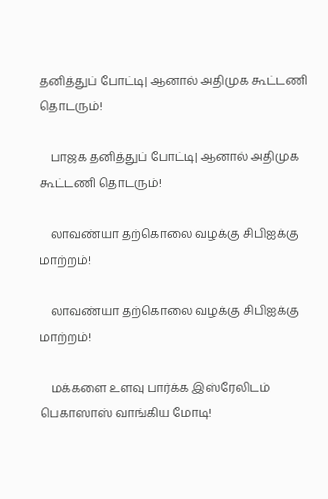தனித்துப் போட்டி| ஆனால் அதிமுக கூட்டணி தொடரும்!

    பாஜக தனித்துப் போட்டி| ஆனால் அதிமுக கூட்டணி தொடரும்!

    லாவண்யா தற்கொலை வழக்கு சிபிஐக்கு மாற்றம்!

    லாவண்யா தற்கொலை வழக்கு சிபிஐக்கு மாற்றம்!

    மக்களை உளவு பார்க்க இஸ்ரேலிடம் பெகாஸாஸ் வாங்கிய மோடி!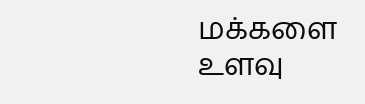மக்களை உளவு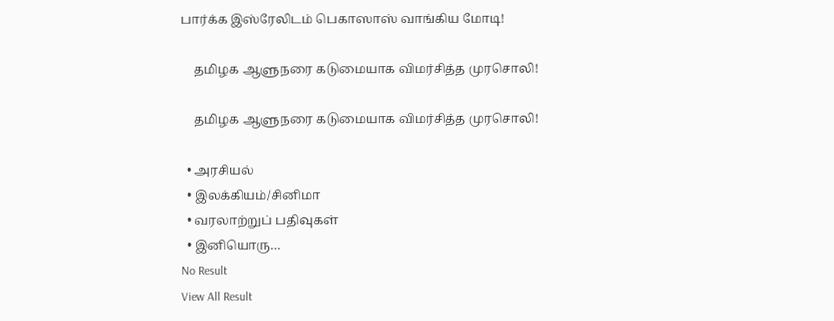பார்க்க இஸ்ரேலிடம் பெகாஸாஸ் வாங்கிய மோடி!

    தமிழக ஆளுநரை கடுமையாக விமர்சித்த முரசொலி!

    தமிழக ஆளுநரை கடுமையாக விமர்சித்த முரசொலி!

  • அரசியல்
  • இலக்கியம்/சினிமா
  • வரலாற்றுப் பதிவுகள்
  • இனியொரு…
No Result
View All Result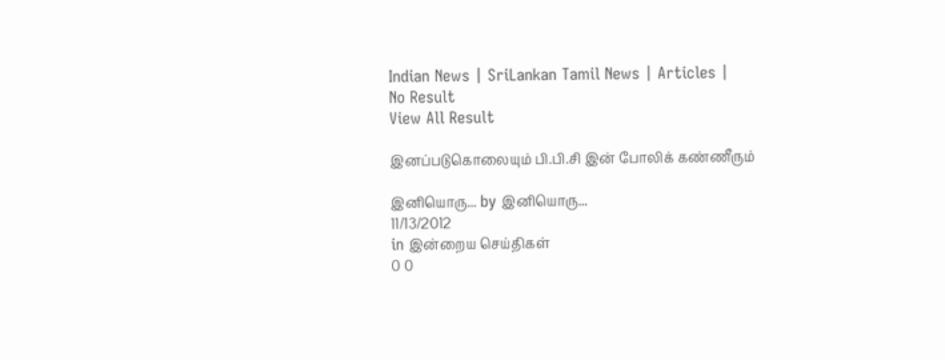Indian News | SriLankan Tamil News | Articles |
No Result
View All Result

இனப்படுகொலையும் பி.பி.சி இன் போலிக் கண்ணீரும்

இனியொரு... by இனியொரு...
11/13/2012
in இன்றைய செய்திகள்
0 0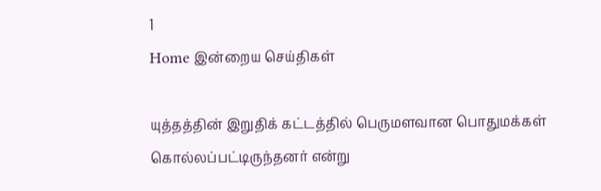1
Home இன்றைய செய்திகள்

யுத்தத்தின் இறுதிக் கட்டத்தில் பெருமளவான பொதுமக்கள் கொல்லப்பட்டிருந்தனர் என்று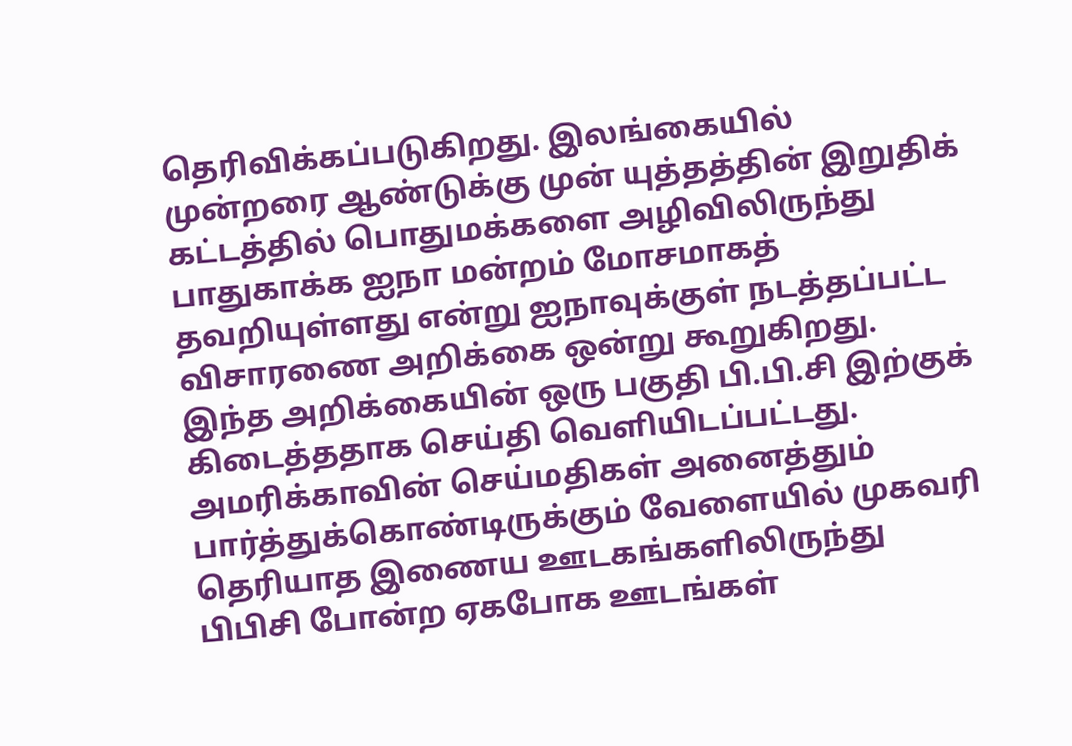தெரிவிக்கப்படுகிறது. இலங்கையில் முன்றரை ஆண்டுக்கு முன் யுத்தத்தின் இறுதிக் கட்டத்தில் பொதுமக்களை அழிவிலிருந்து பாதுகாக்க ஐநா மன்றம் மோசமாகத் தவறியுள்ளது என்று ஐநாவுக்குள் நடத்தப்பட்ட விசாரணை அறிக்கை ஒன்று கூறுகிறது.
இந்த அறிக்கையின் ஒரு பகுதி பி.பி.சி இற்குக் கிடைத்ததாக செய்தி வெளியிடப்பட்டது.
அமரிக்காவின் செய்மதிகள் அனைத்தும் பார்த்துக்கொண்டிருக்கும் வேளையில் முகவரி தெரியாத இணைய ஊடகங்களிலிருந்து பிபிசி போன்ற ஏகபோக ஊடங்கள்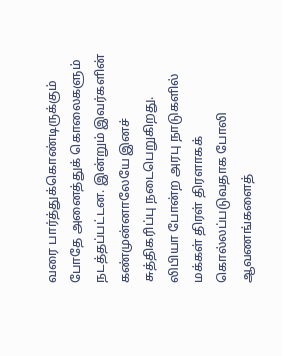வரை பார்த்துக்கொண்டிருக்கும் போதே அனைத்துக் கொலைகளும் நடத்தப்பட்டன. இன்றும் இவர்களின் கண்முன்னாலேயே இனச் சுத்திகரிப்பு நடைபெறுகிறது.
லிபியா போன்ற அரபு நாடுகளில் மக்கள் திரள் திரளாகக் கொல்லப்படுவதாக போலி ஆவணங்களைத்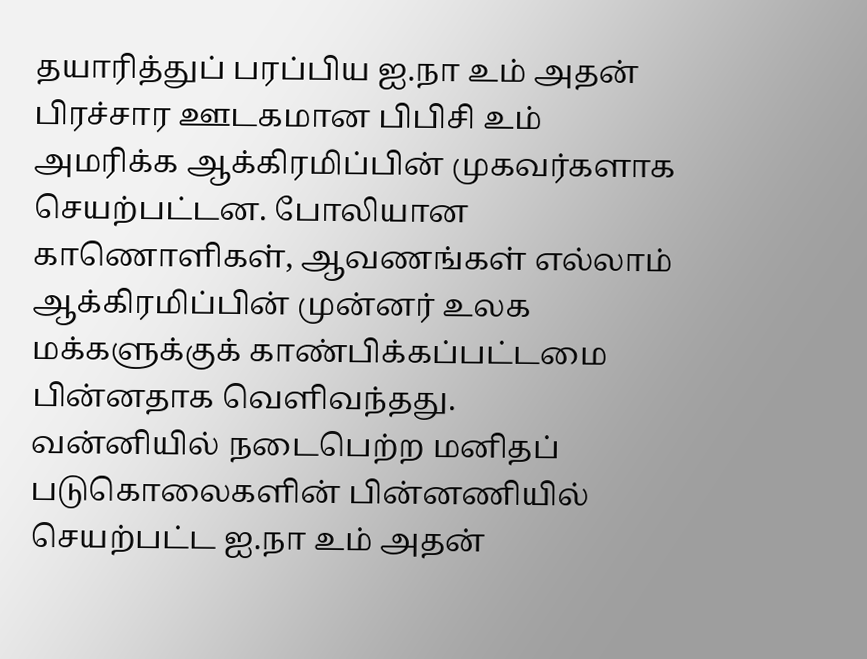தயாரித்துப் பரப்பிய ஐ.நா உம் அதன் பிரச்சார ஊடகமான பிபிசி உம் அமரிக்க ஆக்கிரமிப்பின் முகவர்களாக செயற்பட்டன. போலியான காணொளிகள், ஆவணங்கள் எல்லாம் ஆக்கிரமிப்பின் முன்னர் உலக மக்களுக்குக் காண்பிக்கப்பட்டமை பின்னதாக வெளிவந்தது.
வன்னியில் நடைபெற்ற மனிதப் படுகொலைகளின் பின்னணியில் செயற்பட்ட ஐ.நா உம் அதன்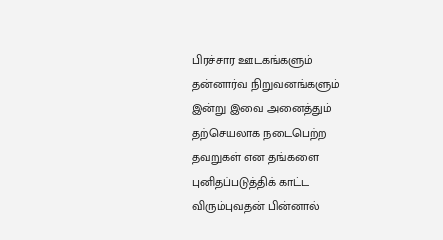பிரச்சார ஊடகங்களும் தன்னார்வ நிறுவனங்களும் இன்று இவை அனைத்தும் தற்செயலாக நடைபெற்ற தவறுகள் என தங்களை புனிதப்படுத்திக் காட்ட விரும்புவதன் பின்னால்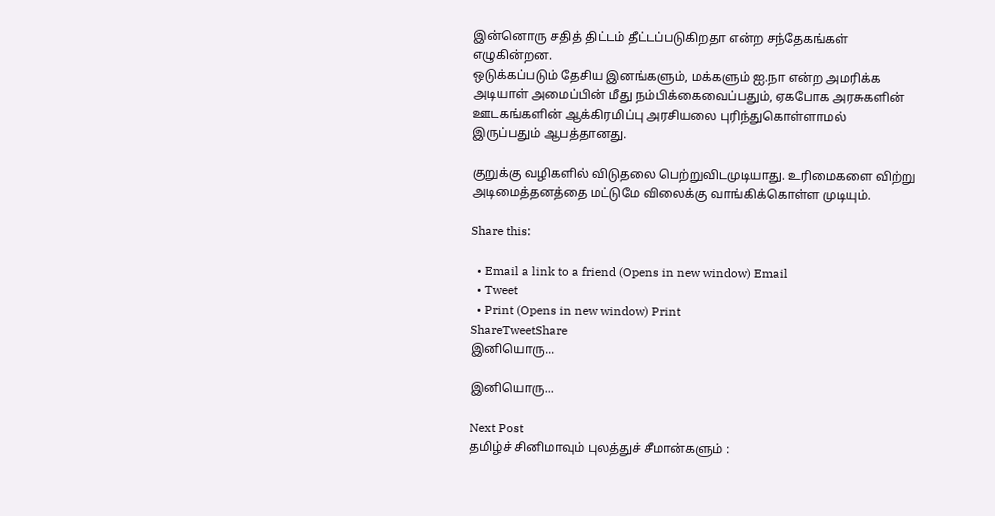இன்னொரு சதித் திட்டம் தீட்டப்படுகிறதா என்ற சந்தேகங்கள் எழுகின்றன.
ஒடுக்கப்படும் தேசிய இனங்களும், மக்களும் ஐ.நா என்ற அமரிக்க அடியாள் அமைப்பின் மீது நம்பிக்கைவைப்பதும், ஏகபோக அரசுகளின் ஊடகங்களின் ஆக்கிரமிப்பு அரசியலை புரிந்துகொள்ளாமல் இருப்பதும் ஆபத்தானது.

குறுக்கு வழிகளில் விடுதலை பெற்றுவிடமுடியாது. உரிமைகளை விற்று அடிமைத்தனத்தை மட்டுமே விலைக்கு வாங்கிக்கொள்ள முடியும்.

Share this:

  • Email a link to a friend (Opens in new window) Email
  • Tweet
  • Print (Opens in new window) Print
ShareTweetShare
இனியொரு...

இனியொரு...

Next Post
தமிழ்ச் சினிமாவும் புலத்துச் சீமான்களும் :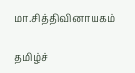மா.சித்திவினாயகம்

தமிழ்ச்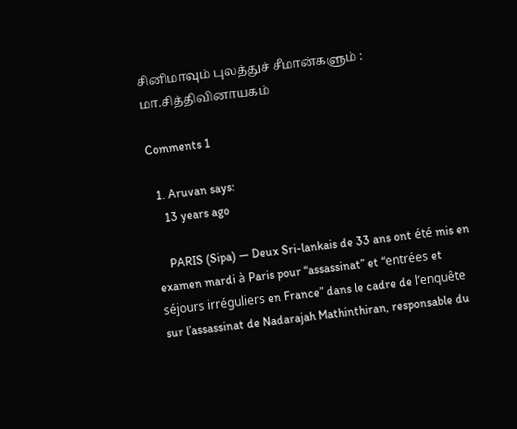சினிமாவும் புலத்துச் சீமான்களும் : மா.சித்திவினாயகம்

Comments 1

  1. Aruvan says:
    13 years ago

    PARIS (Sipa) — Deux Sri-lankais de 33 ans ont été mis en examen mardi à Paris pour “assassinat” et “entrées et séjours irréguliers en France” dans le cadre de l’enquête sur l’assassinat de Nadarajah Mathinthiran, responsable du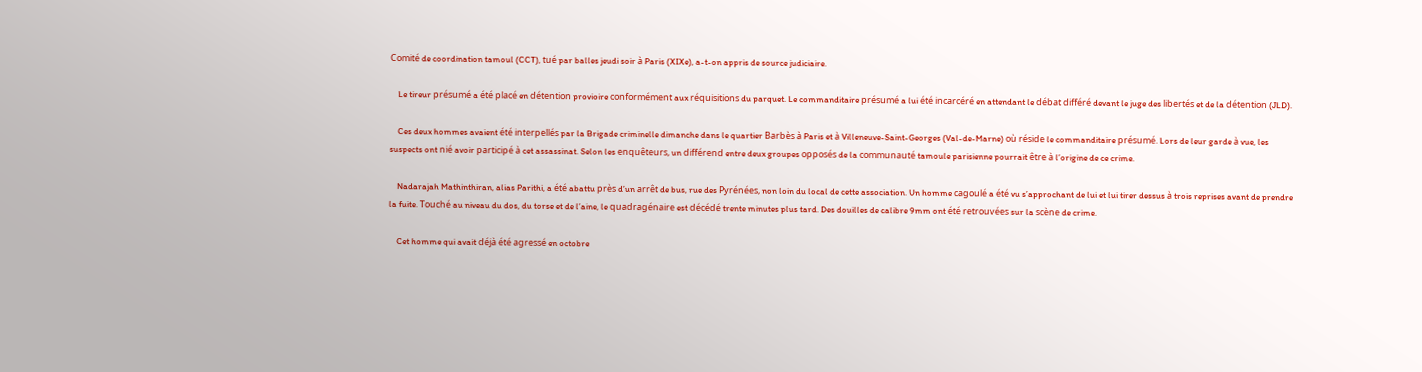Comité de coordination tamoul (CCT), tué par balles jeudi soir à Paris (XIXe), a-t-on appris de source judiciaire.

    Le tireur présumé a été placé en détention provioire conformément aux réquisitions du parquet. Le commanditaire présumé a lui été incarcéré en attendant le débat différé devant le juge des libertés et de la détention (JLD).

    Ces deux hommes avaient été interpellés par la Brigade criminelle dimanche dans le quartier Barbès à Paris et à Villeneuve-Saint-Georges (Val-de-Marne) où réside le commanditaire présumé. Lors de leur garde à vue, les suspects ont nié avoir participé à cet assassinat. Selon les enquêteurs, un différend entre deux groupes opposés de la communauté tamoule parisienne pourrait être à l’origine de ce crime.

    Nadarajah Mathinthiran, alias Parithi, a été abattu près d’un arrêt de bus, rue des Pyrénées, non loin du local de cette association. Un homme cagoulé a été vu s’approchant de lui et lui tirer dessus à trois reprises avant de prendre la fuite. Touché au niveau du dos, du torse et de l’aine, le quadragénaire est décédé trente minutes plus tard. Des douilles de calibre 9mm ont été retrouvées sur la scène de crime.

    Cet homme qui avait déjà été agressé en octobre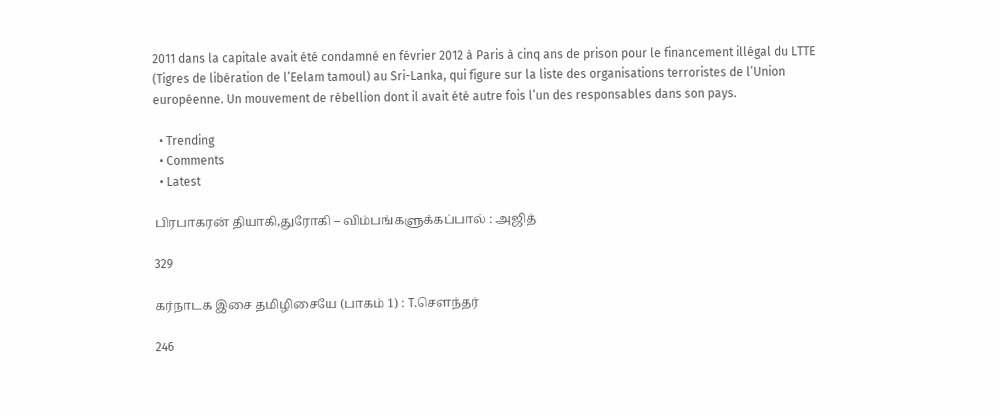2011 dans la capitale avait été condamné en février 2012 à Paris à cinq ans de prison pour le financement illégal du LTTE (Tigres de libération de l’Eelam tamoul) au Sri-Lanka, qui figure sur la liste des organisations terroristes de l’Union européenne. Un mouvement de rébellion dont il avait été autre fois l’un des responsables dans son pays.

  • Trending
  • Comments
  • Latest

பிரபாகரன் தியாகி,துரோகி – விம்பங்களுக்கப்பால் : அஜித்

329

கர்நாடக இசை தமிழிசையே (பாகம் 1) : T.செளந்தர்

246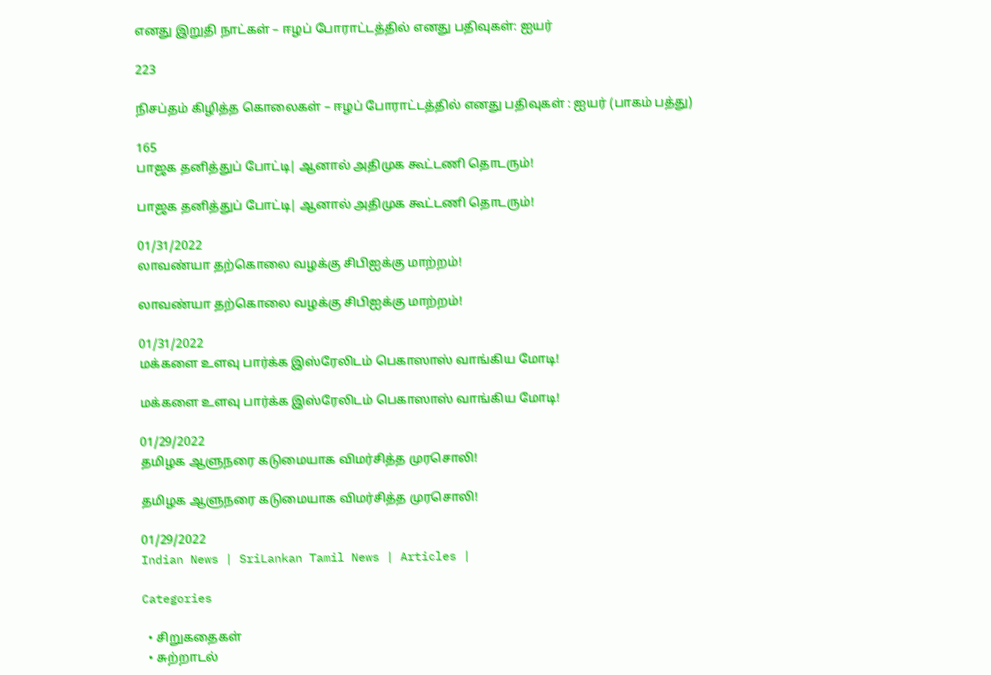எனது இறுதி நாட்கள் – ஈழப் போராட்டத்தில் எனது பதிவுகள்: ஐயர்

223

நிசப்தம் கிழித்த கொலைகள் – ஈழப் போராட்டத்தில் எனது பதிவுகள் : ஐயர் (பாகம் பத்து)

165
பாஜக தனித்துப் போட்டி| ஆனால் அதிமுக கூட்டணி தொடரும்!

பாஜக தனித்துப் போட்டி| ஆனால் அதிமுக கூட்டணி தொடரும்!

01/31/2022
லாவண்யா தற்கொலை வழக்கு சிபிஐக்கு மாற்றம்!

லாவண்யா தற்கொலை வழக்கு சிபிஐக்கு மாற்றம்!

01/31/2022
மக்களை உளவு பார்க்க இஸ்ரேலிடம் பெகாஸாஸ் வாங்கிய மோடி!

மக்களை உளவு பார்க்க இஸ்ரேலிடம் பெகாஸாஸ் வாங்கிய மோடி!

01/29/2022
தமிழக ஆளுநரை கடுமையாக விமர்சித்த முரசொலி!

தமிழக ஆளுநரை கடுமையாக விமர்சித்த முரசொலி!

01/29/2022
Indian News | SriLankan Tamil News | Articles |

Categories

  • சிறுகதைகள்
  • சுற்றாடல்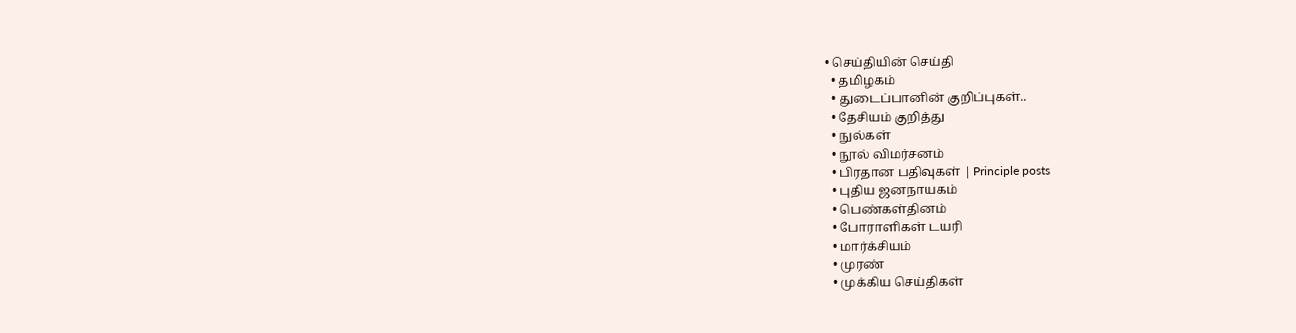• செய்தியின் செய்தி
  • தமிழகம்
  • துடைப்பானின் குறிப்புகள்..
  • தேசியம் குறித்து
  • நுல்கள்
  • நூல் விமர்சனம்
  • பிரதான பதிவுகள் | Principle posts
  • புதிய ஜனநாயகம்
  • பெண்கள்தினம்
  • போராளிகள் டயரி
  • மார்க்சியம்
  • முரண்
  • முக்கிய செய்திகள்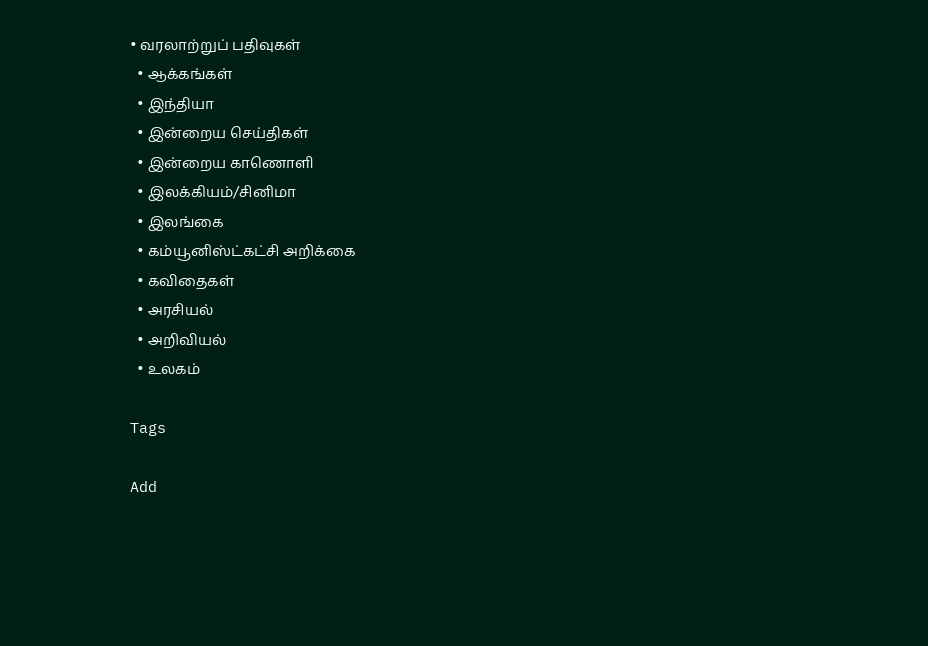• வரலாற்றுப் பதிவுகள்
  • ஆக்கங்கள்
  • இந்தியா
  • இன்றைய செய்திகள்
  • இன்றைய காணொளி
  • இலக்கியம்/சினிமா
  • இலங்கை
  • கம்யூனிஸ்ட்கட்சி அறிக்கை
  • கவிதைகள்
  • அரசியல்
  • அறிவியல்
  • உலகம்

Tags

Add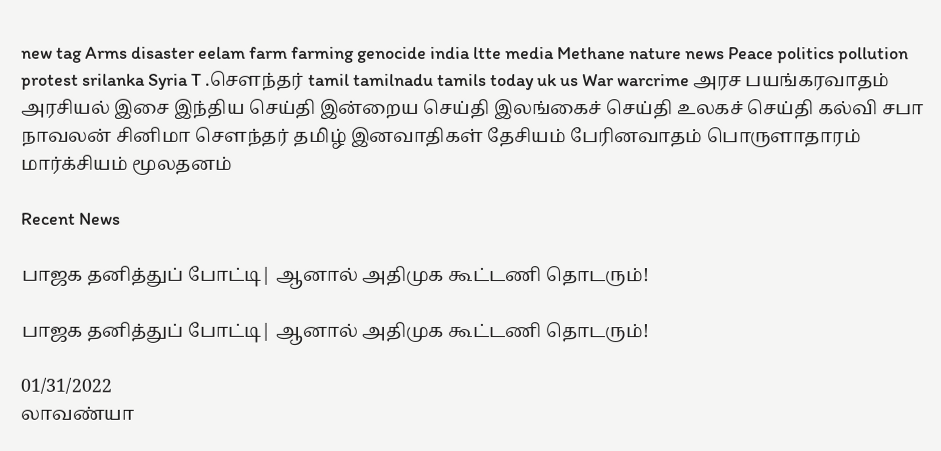new tag Arms disaster eelam farm farming genocide india ltte media Methane nature news Peace politics pollution protest srilanka Syria T .சௌந்தர் tamil tamilnadu tamils today uk us War warcrime அரச பயங்கரவாதம் அரசியல் இசை இந்திய செய்தி இன்றைய செய்தி இலங்கைச் செய்தி உலகச் செய்தி கல்வி சபா நாவலன் சினிமா சௌந்தர் தமிழ் இனவாதிகள் தேசியம் பேரினவாதம் பொருளாதாரம் மார்க்சியம் மூலதனம்

Recent News

பாஜக தனித்துப் போட்டி| ஆனால் அதிமுக கூட்டணி தொடரும்!

பாஜக தனித்துப் போட்டி| ஆனால் அதிமுக கூட்டணி தொடரும்!

01/31/2022
லாவண்யா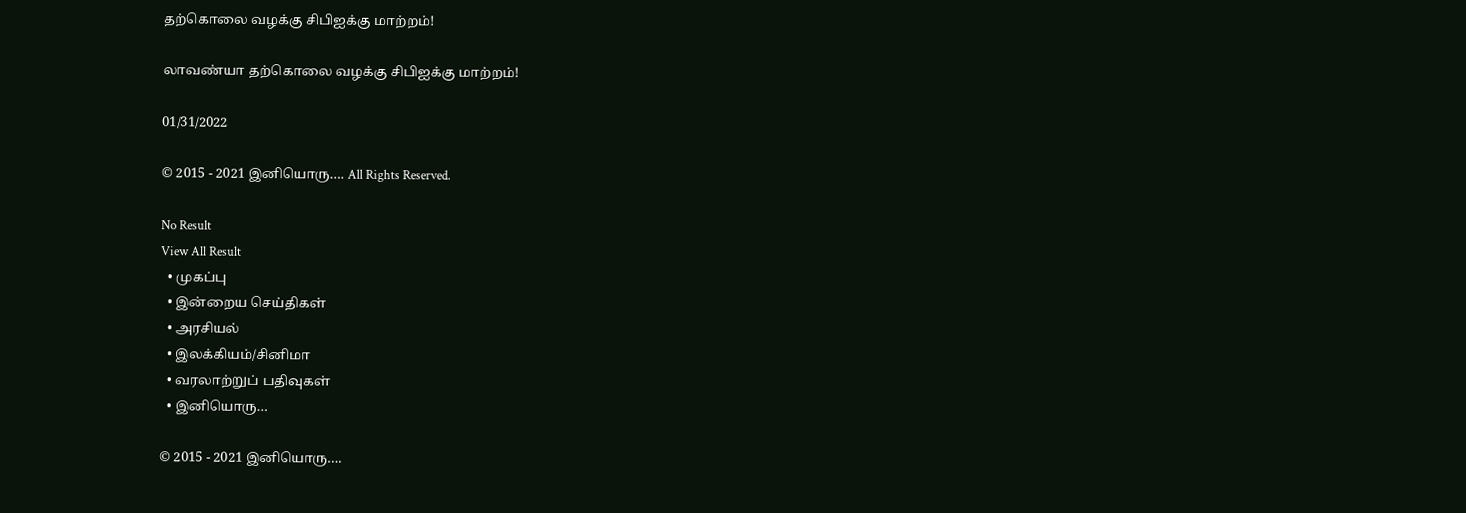தற்கொலை வழக்கு சிபிஐக்கு மாற்றம்!

லாவண்யா தற்கொலை வழக்கு சிபிஐக்கு மாற்றம்!

01/31/2022

© 2015 - 2021 இனியொரு…. All Rights Reserved.

No Result
View All Result
  • முகப்பு
  • இன்றைய செய்திகள்
  • அரசியல்
  • இலக்கியம்/சினிமா
  • வரலாற்றுப் பதிவுகள்
  • இனியொரு…

© 2015 - 2021 இனியொரு….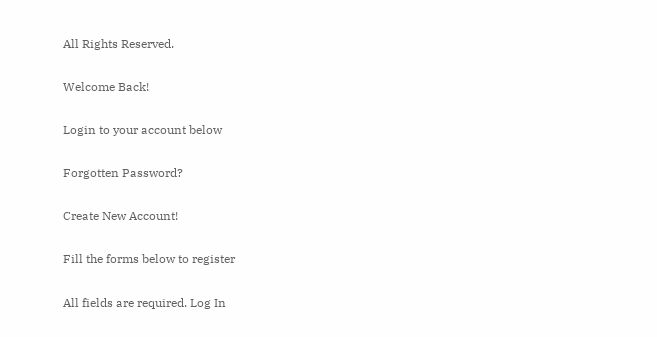All Rights Reserved.

Welcome Back!

Login to your account below

Forgotten Password?

Create New Account!

Fill the forms below to register

All fields are required. Log In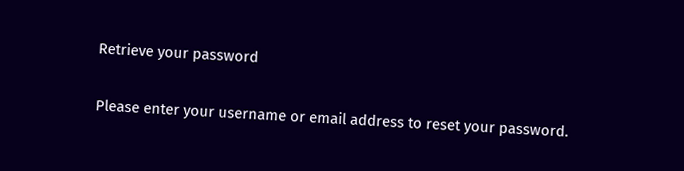Retrieve your password

Please enter your username or email address to reset your password.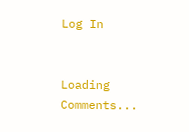Log In


Loading Comments...